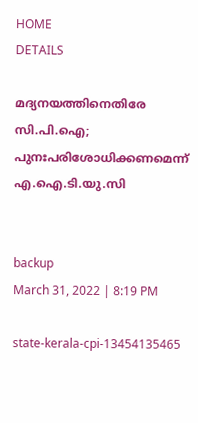HOME
DETAILS

മദ്യനയത്തിനെതിരേ സി.പി.ഐ; പുനഃപരിശോധിക്കണമെന്ന് എ.ഐ.ടി.യു.സി


backup
March 31, 2022 | 8:19 PM

state-kerala-cpi-13454135465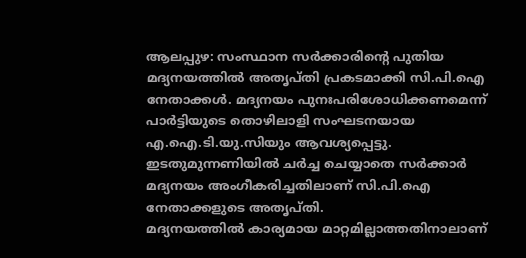ആലപ്പുഴ: സംസ്ഥാന സര്‍ക്കാരിന്റെ പുതിയ മദ്യനയത്തില്‍ അതൃപ്തി പ്രകടമാക്കി സി.പി.ഐ നേതാക്കള്‍. മദ്യനയം പുനഃപരിശോധിക്കണമെന്ന് പാര്‍ട്ടിയുടെ തൊഴിലാളി സംഘടനയായ എ.ഐ.ടി.യു.സിയും ആവശ്യപ്പെട്ടു. ഇടതുമുന്നണിയില്‍ ചര്‍ച്ച ചെയ്യാതെ സര്‍ക്കാര്‍ മദ്യനയം അംഗീകരിച്ചതിലാണ് സി.പി.ഐ നേതാക്കളുടെ അതൃപ്തി.
മദ്യനയത്തില്‍ കാര്യമായ മാറ്റമില്ലാത്തതിനാലാണ്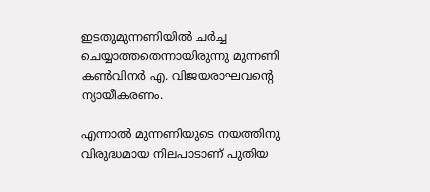ഇടതുമുന്നണിയില്‍ ചര്‍ച്ച ചെയ്യാത്തതെന്നായിരുന്നു മുന്നണി കണ്‍വിനര്‍ എ. വിജയരാഘവന്റെ ന്യായീകരണം.

എന്നാല്‍ മുന്നണിയുടെ നയത്തിനു വിരുദ്ധമായ നിലപാടാണ് പുതിയ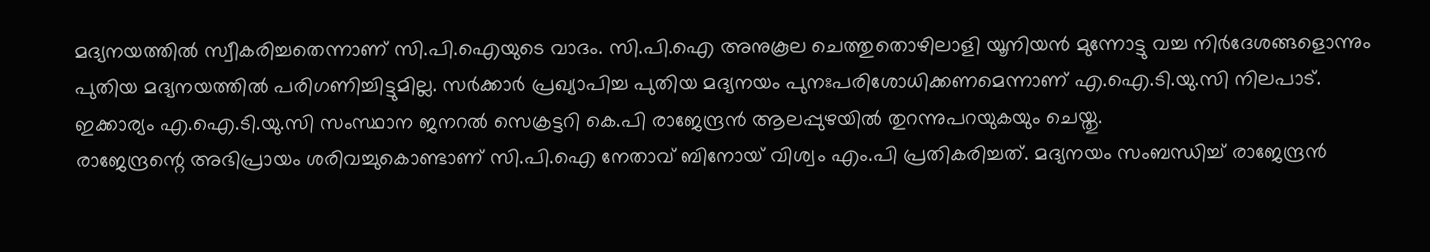മദ്യനയത്തില്‍ സ്വീകരിച്ചതെന്നാണ് സി.പി.ഐയുടെ വാദം. സി.പി.ഐ അനുകൂല ചെത്തുതൊഴിലാളി യൂനിയന്‍ മുന്നോട്ടു വച്ച നിര്‍ദേശങ്ങളൊന്നും പുതിയ മദ്യനയത്തില്‍ പരിഗണിച്ചിട്ടുമില്ല. സര്‍ക്കാര്‍ പ്രഖ്യാപിച്ച പുതിയ മദ്യനയം പുനഃപരിശോധിക്കണമെന്നാണ് എ.ഐ.ടി.യു.സി നിലപാട്. ഇക്കാര്യം എ.ഐ.ടി.യു.സി സംസ്ഥാന ജനറല്‍ സെക്രട്ടറി കെ.പി രാജേന്ദ്രന്‍ ആലപ്പുഴയില്‍ തുറന്നുപറയുകയും ചെയ്തു.
രാജേന്ദ്രന്റെ അഭിപ്രായം ശരിവച്ചുകൊണ്ടാണ് സി.പി.ഐ നേതാവ് ബിനോയ് വിശ്വം എം.പി പ്രതികരിച്ചത്. മദ്യനയം സംബന്ധിച്ച് രാജേന്ദ്രന്‍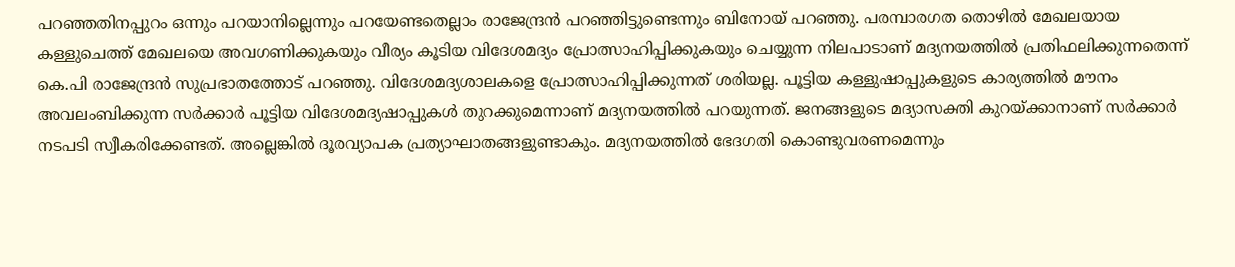പറഞ്ഞതിനപ്പുറം ഒന്നും പറയാനില്ലെന്നും പറയേണ്ടതെല്ലാം രാജേന്ദ്രന്‍ പറഞ്ഞിട്ടുണ്ടെന്നും ബിനോയ് പറഞ്ഞു. പരമ്പാരഗത തൊഴില്‍ മേഖലയായ കള്ളുചെത്ത് മേഖലയെ അവഗണിക്കുകയും വീര്യം കൂടിയ വിദേശമദ്യം പ്രോത്സാഹിപ്പിക്കുകയും ചെയ്യുന്ന നിലപാടാണ് മദ്യനയത്തില്‍ പ്രതിഫലിക്കുന്നതെന്ന് കെ.പി രാജേന്ദ്രന്‍ സുപ്രഭാതത്തോട് പറഞ്ഞു. വിദേശമദ്യശാലകളെ പ്രോത്സാഹിപ്പിക്കുന്നത് ശരിയല്ല. പൂട്ടിയ കള്ളുഷാപ്പുകളുടെ കാര്യത്തില്‍ മൗനം അവലംബിക്കുന്ന സര്‍ക്കാര്‍ പൂട്ടിയ വിദേശമദ്യഷാപ്പുകള്‍ തുറക്കുമെന്നാണ് മദ്യനയത്തില്‍ പറയുന്നത്. ജനങ്ങളുടെ മദ്യാസക്തി കുറയ്ക്കാനാണ് സര്‍ക്കാര്‍ നടപടി സ്വീകരിക്കേണ്ടത്. അല്ലെങ്കില്‍ ദൂരവ്യാപക പ്രത്യാഘാതങ്ങളുണ്ടാകും. മദ്യനയത്തില്‍ ഭേദഗതി കൊണ്ടുവരണമെന്നും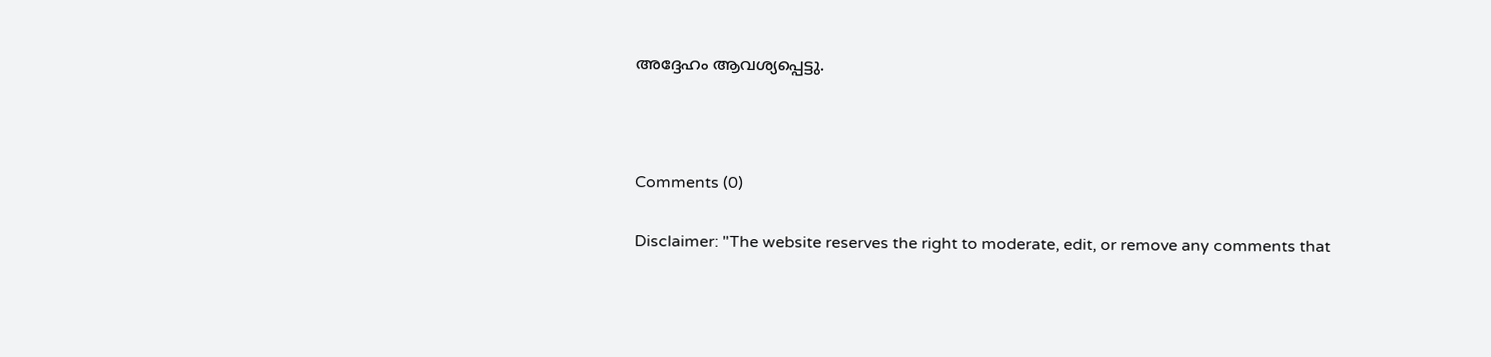അദ്ദേഹം ആവശ്യപ്പെട്ടു.



Comments (0)

Disclaimer: "The website reserves the right to moderate, edit, or remove any comments that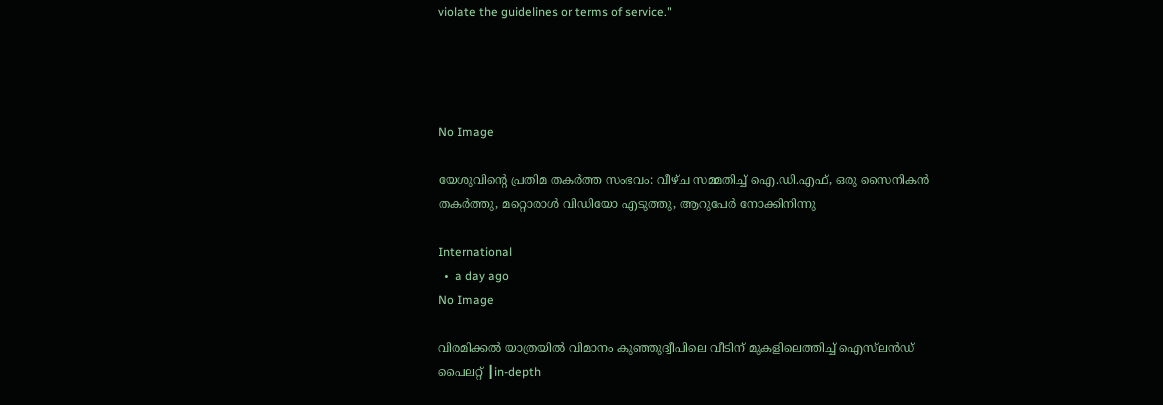violate the guidelines or terms of service."




No Image

യേശുവിന്റെ പ്രതിമ തകർത്ത സംഭവം: വീഴ്ച സമ്മതിച്ച് ഐ.ഡി.എഫ്, ഒരു സൈനികന്‍ തകര്‍ത്തു, മറ്റൊരാള്‍ വിഡിയോ എടുത്തു, ആറുപേര്‍ നോക്കിനിന്നു

International
  •  a day ago
No Image

വിരമിക്കൽ യാത്രയിൽ വിമാനം കുഞ്ഞുദ്വീപിലെ വീടിന് മുകളിലെത്തിച്ച് ഐസ്‌ലൻഡ് പൈലറ്റ് ┃in-depth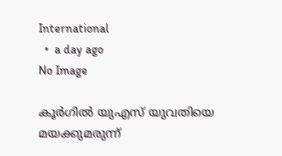International
  •  a day ago
No Image

കൂർഗിൽ യുഎസ് യുവതിയെ മയക്കുമരുന്ന്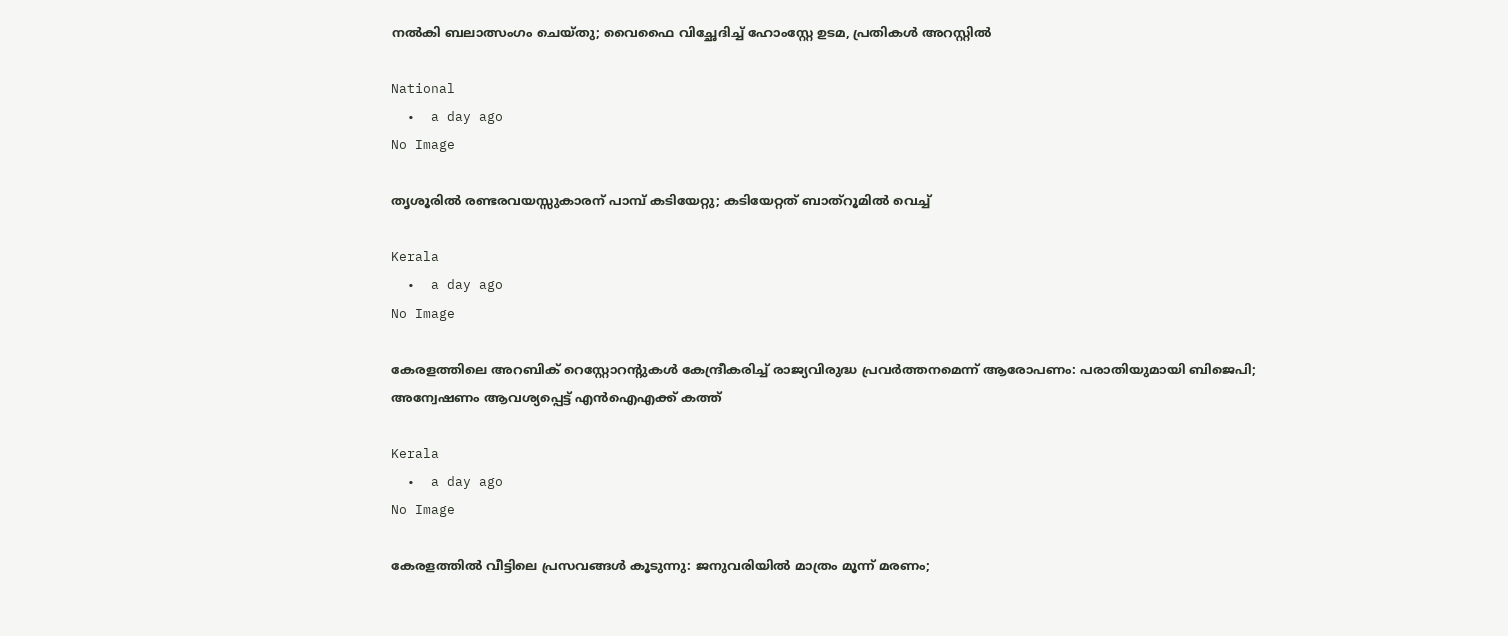നൽകി ബലാത്സംഗം ചെയ്തു; വൈഫൈ വിച്ഛേദിച്ച് ഹോംസ്റ്റേ ഉടമ, പ്രതികൾ അറസ്റ്റിൽ

National
  •  a day ago
No Image

തൃശൂരില്‍ രണ്ടരവയസ്സുകാരന് പാമ്പ് കടിയേറ്റു; കടിയേറ്റത് ബാത്‌റൂമില്‍ വെച്ച്

Kerala
  •  a day ago
No Image

കേരളത്തിലെ അറബിക് റെസ്റ്റോറന്റുകൾ കേന്ദ്രീകരിച്ച് രാജ്യവിരുദ്ധ പ്രവർത്തനമെന്ന് ആരോപണം: പരാതിയുമായി ബിജെപി; അന്വേഷണം ആവശ്യപ്പെട്ട് എൻഐഎക്ക് കത്ത്

Kerala
  •  a day ago
No Image

കേരളത്തിൽ വീട്ടിലെ പ്രസവങ്ങൾ കൂടുന്നു: ജനുവരിയിൽ മാത്രം മൂന്ന് മരണം;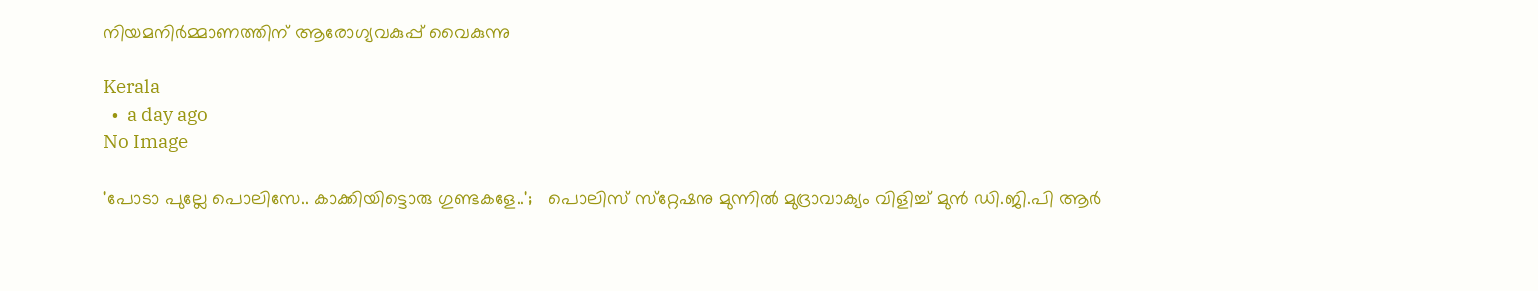നിയമനിർമ്മാണത്തിന് ആരോഗ്യവകുപ്പ് വൈകുന്നു

Kerala
  •  a day ago
No Image

'പോടാ പുല്ലേ പൊലിസേ.. കാക്കിയിട്ടൊരു ഗുണ്ടകളേ..';   പൊലിസ് സ്‌റ്റേഷനു മുന്നില്‍ മുദ്രാവാക്യം വിളിച്ച് മുന്‍ ഡി.ജി.പി ആര്‍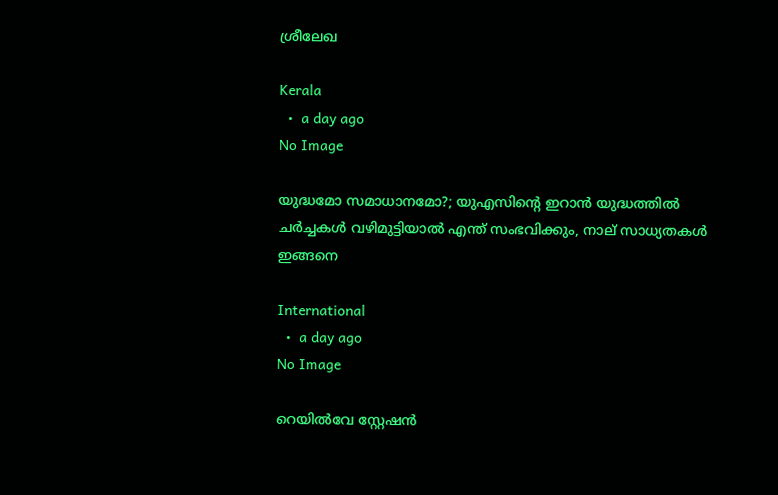ശ്രീലേഖ

Kerala
  •  a day ago
No Image

യുദ്ധമോ സമാധാനമോ?; യുഎസിന്റെ ഇറാന്‍ യുദ്ധത്തില്‍ ചര്‍ച്ചകള്‍ വഴിമുട്ടിയാല്‍ എന്ത് സംഭവിക്കും, നാല് സാധ്യതകള്‍ ഇങ്ങനെ

International
  •  a day ago
No Image

റെയില്‍വേ സ്റ്റേഷന്‍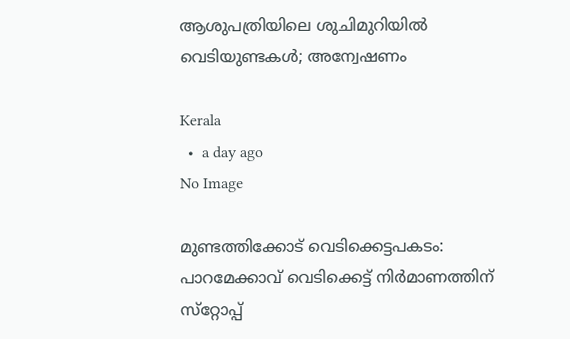ആശുപത്രിയിലെ ശുചിമുറിയില്‍ വെടിയുണ്ടകള്‍; അന്വേഷണം

Kerala
  •  a day ago
No Image

മുണ്ടത്തിക്കോട് വെടിക്കെട്ടപകടം: പാറമേക്കാവ് വെടിക്കെട്ട് നിര്‍മാണത്തിന് സ്‌റ്റോപ്പ്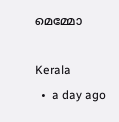മെമ്മോ

Kerala
  •  a day ago